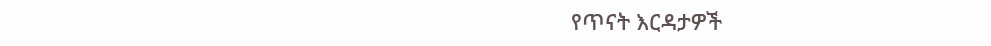የጥናት እርዳታዎች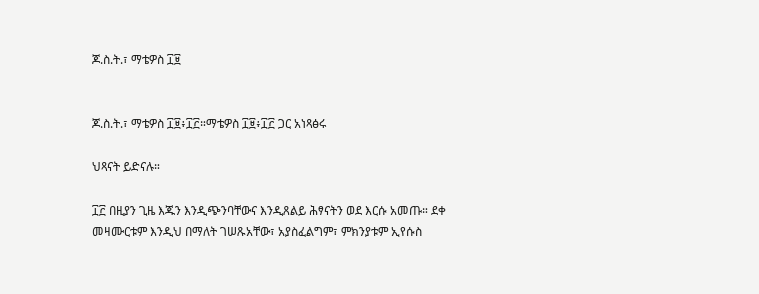ጆ.ስ.ት.፣ ማቴዎስ ፲፱


ጆ.ስ.ት.፣ ማቴዎስ ፲፱፥፲፫።ማቴዎስ ፲፱፥፲፫ ጋር አነጻፅሩ

ህጻናት ይድናሉ።

፲፫ በዚያን ጊዜ እጁን እንዲጭንባቸውና እንዲጸልይ ሕፃናትን ወደ እርሱ አመጡ። ደቀ መዛሙርቱም እንዲህ በማለት ገሠጹአቸው፣ አያስፈልግም፣ ምክንያቱም ኢየሱስ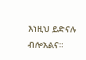እነዚህ ይድናሉ ብሎአልና።